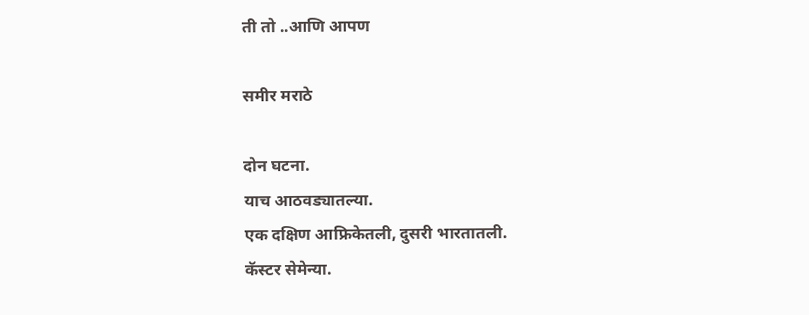ती तो ..आणि आपण

समीर मराठे

दोन घटना.
याच आठवड्यातल्या.
एक दक्षिण आफ्रिकेतली, दुसरी भारतातली.
कॅस्टर सेमेन्या.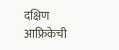दक्षिण आफ्रिकेची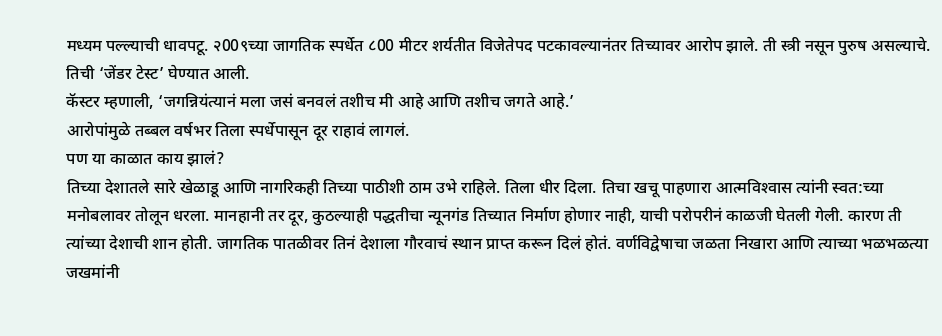मध्यम पल्ल्याची धावपटू. २00९च्या जागतिक स्पर्धेत ८00 मीटर शर्यतीत विजेतेपद पटकावल्यानंतर तिच्यावर आरोप झाले. ती स्त्री नसून पुरुष असल्याचे. तिची ‘जेंडर टेस्ट’ घेण्यात आली.
कॅस्टर म्हणाली, ‘जगन्नियंत्यानं मला जसं बनवलं तशीच मी आहे आणि तशीच जगते आहे.’
आरोपांमुळे तब्बल वर्षभर तिला स्पर्धेपासून दूर राहावं लागलं.
पण या काळात काय झालं?
तिच्या देशातले सारे खेळाडू आणि नागरिकही तिच्या पाठीशी ठाम उभे राहिले. तिला धीर दिला. तिचा खचू पाहणारा आत्मविश्‍वास त्यांनी स्वत:च्या मनोबलावर तोलून धरला. मानहानी तर दूर, कुठल्याही पद्धतीचा न्यूनगंड तिच्यात निर्माण होणार नाही, याची परोपरीनं काळजी घेतली गेली. कारण ती त्यांच्या देशाची शान होती. जागतिक पातळीवर तिनं देशाला गौरवाचं स्थान प्राप्त करून दिलं होतं. वर्णविद्वेषाचा जळता निखारा आणि त्याच्या भळभळत्या जखमांनी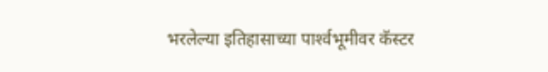भरलेल्या इतिहासाच्या पार्श्‍वभूमीवर कॅस्टर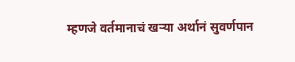म्हणजे वर्तमानाचं खर्‍या अर्थानं सुवर्णपान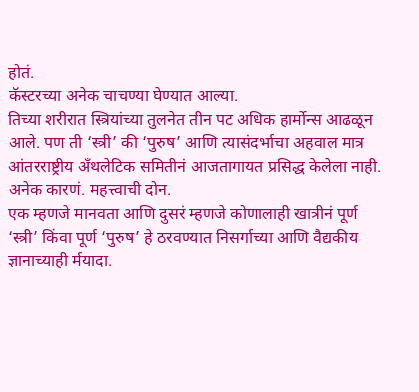होतं.
कॅस्टरच्या अनेक चाचण्या घेण्यात आल्या.
तिच्या शरीरात स्त्रियांच्या तुलनेत तीन पट अधिक हार्मोन्स आढळून आले. पण ती ‘स्त्री’ की ‘पुरुष’ आणि त्यासंदर्भाचा अहवाल मात्र आंतरराष्ट्रीय अँथलेटिक समितीनं आजतागायत प्रसिद्ध केलेला नाही.
अनेक कारणं. महत्त्वाची दोन.
एक म्हणजे मानवता आणि दुसरं म्हणजे कोणालाही खात्रीनं पूर्ण ‘स्त्री’ किंवा पूर्ण ‘पुरुष’ हे ठरवण्यात निसर्गाच्या आणि वैद्यकीय ज्ञानाच्याही र्मयादा.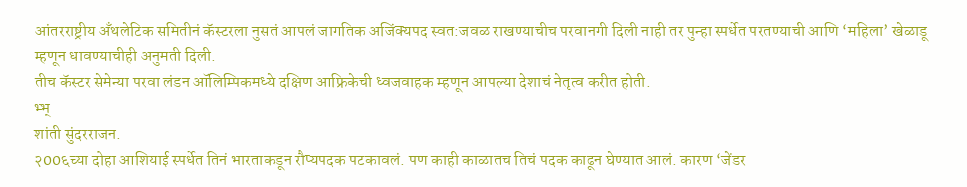आंतरराष्ट्रीय अँथलेटिक समितीनं कॅस्टरला नुसतं आपलं जागतिक अजिंक्यपद स्वत:जवळ राखण्याचीच परवानगी दिली नाही तर पुन्हा स्पर्धेत परतण्याची आणि ‘महिला’ खेळाडू म्हणून धावण्याचीही अनुमती दिली.
तीच कॅस्टर सेमेन्या परवा लंडन ऑलिम्पिकमध्ये दक्षिण आफ्रिकेची ध्वजवाहक म्हणून आपल्या देशाचं नेतृत्व करीत होती.
भ्भ्
शांती सुंदरराजन.
२00६च्या दोहा आशियाई स्पर्धेत तिनं भारताकडून रौप्यपदक पटकावलं. पण काही काळातच तिचं पदक काढून घेण्यात आलं. कारण ‘जेंडर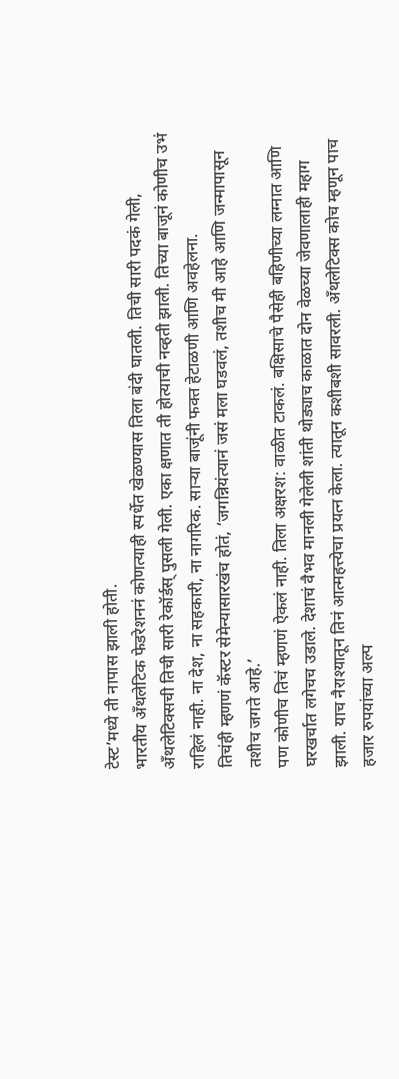टेस्ट’मध्ये ती नापास झाली होती.
भारतीय अँथलेटिक फेडरेशननं कोणत्याही स्पर्धेत खेळण्यास तिला बंदी घातली. तिची सारी पदकं गेली, अँथलेटिक्सची तिची सारी रेकॉर्डस् पुसली गेली. एका क्षणात ती होत्याची नव्हती झाली. तिच्या बाजूनं कोणीच उभं राहिलं नाही. ना देश, ना सहकारी, ना नागरिक. सार्‍या बाजूंनी फक्त हेटाळणी आणि अवहेलना.
तिचंही म्हणणं कॅस्टर सेमेन्यासारखंच होतं, ‘जगन्नियंत्यानं जसं मला घडवलं, तशीच मी आहे आणि जन्मापासून तशीच जगते आहे.’
पण कोणीच तिचं म्हणणं ऐकलं नाही. तिला अक्षरश: वाळीत टाकलं. बक्षिसाचे पैसेही बहिणीच्या लग्नात आणि घरखर्चात लगेचच उडाले. देशाचं वैभव मानली गेलेली शांती थोड्याच काळात दोन वेळच्या जेवणालाही महाग झाली. याच नैराश्यातून तिनं आत्महत्त्येचा प्रयत्न केला. त्यातून कशीबशी सावरली. अँथलेटिक्स कोच म्हणून पाच हजार रुपयांच्या अल्प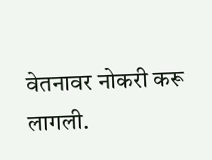वेतनावर नोकरी करू लागली.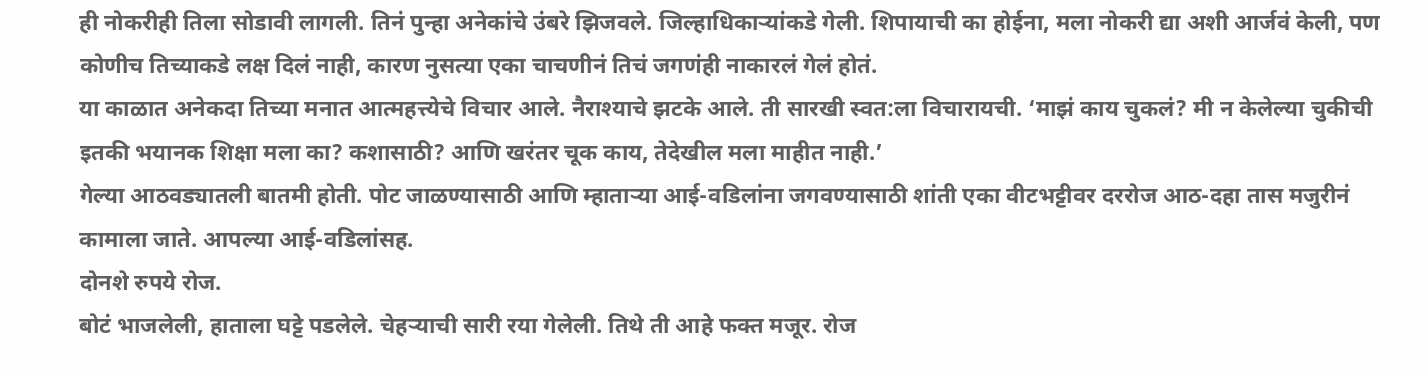ही नोकरीही तिला सोडावी लागली. तिनं पुन्हा अनेकांचे उंबरे झिजवले. जिल्हाधिकार्‍यांकडे गेली. शिपायाची का होईना, मला नोकरी द्या अशी आर्जवं केली, पण कोणीच तिच्याकडे लक्ष दिलं नाही, कारण नुसत्या एका चाचणीनं तिचं जगणंही नाकारलं गेलं होतं.
या काळात अनेकदा तिच्या मनात आत्महत्त्येचे विचार आले. नैराश्याचे झटके आले. ती सारखी स्वत:ला विचारायची. ‘माझं काय चुकलं? मी न केलेल्या चुकीची इतकी भयानक शिक्षा मला का? कशासाठी? आणि खरंतर चूक काय, तेदेखील मला माहीत नाही.’
गेल्या आठवड्यातली बातमी होती. पोट जाळण्यासाठी आणि म्हातार्‍या आई-वडिलांना जगवण्यासाठी शांती एका वीटभट्टीवर दररोज आठ-दहा तास मजुरीनं कामाला जाते. आपल्या आई-वडिलांसह.
दोनशे रुपये रोज.
बोटं भाजलेली, हाताला घट्टे पडलेले. चेहर्‍याची सारी रया गेलेली. तिथे ती आहे फक्त मजूर. रोज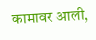कामावर आली,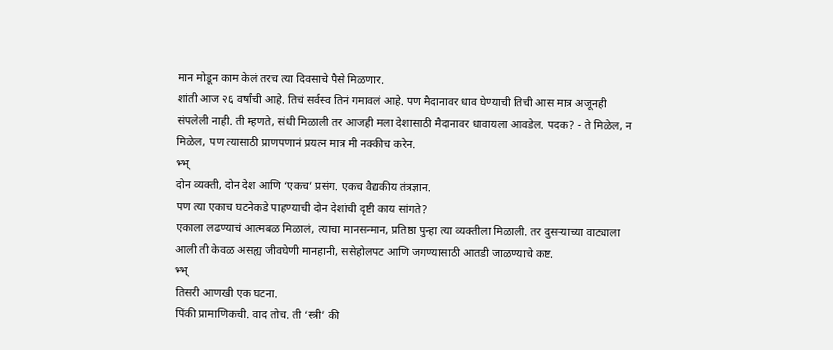मान मोडून काम केलं तरच त्या दिवसाचे पैसे मिळणार.
शांती आज २६ वर्षांची आहे. तिचं सर्वस्व तिनं गमावलं आहे. पण मैदानावर धाव घेण्याची तिची आस मात्र अजूनही संपलेली नाही. ती म्हणते, संधी मिळाली तर आजही मला देशासाठी मैदानावर धावायला आवडेल. पदक? - ते मिळेल, न मिळेल, पण त्यासाठी प्राणपणानं प्रयत्न मात्र मी नक्कीच करेन.
भ्भ्
दोन व्यक्ती, दोन देश आणि ‘एकच’ प्रसंग. एकच वैद्यकीय तंत्रज्ञान.
पण त्या एकाच घटनेकडे पाहण्याची दोन देशांची दृष्टी काय सांगते?
एकाला लढण्याचं आत्मबळ मिळालं, त्याचा मानसन्मान, प्रतिष्ठा पुन्हा त्या व्यक्तीला मिळाली. तर दुसर्‍याच्या वाट्याला आली ती केवळ असह्य जीवघेणी मानहानी, ससेहोलपट आणि जगण्यासाठी आतडी जाळण्याचे कष्ट.
भ्भ्
तिसरी आणखी एक घटना.
पिंकी प्रामाणिकची. वाद तोच. ती ‘स्त्री’ की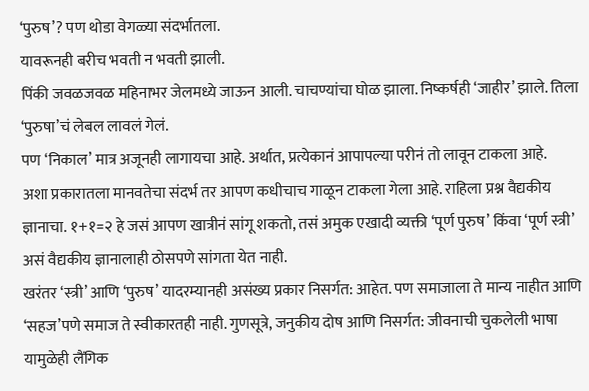‘पुरुष’? पण थोडा वेगळ्या संदर्भातला.
यावरूनही बरीच भवती न भवती झाली.
पिंकी जवळजवळ महिनाभर जेलमध्ये जाऊन आली. चाचण्यांचा घोळ झाला. निष्कर्षही ‘जाहीर’ झाले. तिला ‘पुरुषा’चं लेबल लावलं गेलं.
पण ‘निकाल’ मात्र अजूनही लागायचा आहे. अर्थात, प्रत्येकानं आपापल्या परीनं तो लावून टाकला आहे.
अशा प्रकारातला मानवतेचा संदर्भ तर आपण कधीचाच गाळून टाकला गेला आहे. राहिला प्रश्न वैद्यकीय ज्ञानाचा. १+१=२ हे जसं आपण खात्रीनं सांगू शकतो, तसं अमुक एखादी व्यक्ती ‘पूर्ण पुरुष’ किंवा ‘पूर्ण स्त्री’ असं वैद्यकीय ज्ञानालाही ठोसपणे सांगता येत नाही.
खरंतर ‘स्त्री’ आणि ‘पुरुष’ यादरम्यानही असंख्य प्रकार निसर्गत: आहेत. पण समाजाला ते मान्य नाहीत आणि ‘सहज’पणे समाज ते स्वीकारतही नाही. गुणसूत्रे, जनुकीय दोष आणि निसर्गत: जीवनाची चुकलेली भाषा यामुळेही लैंगिक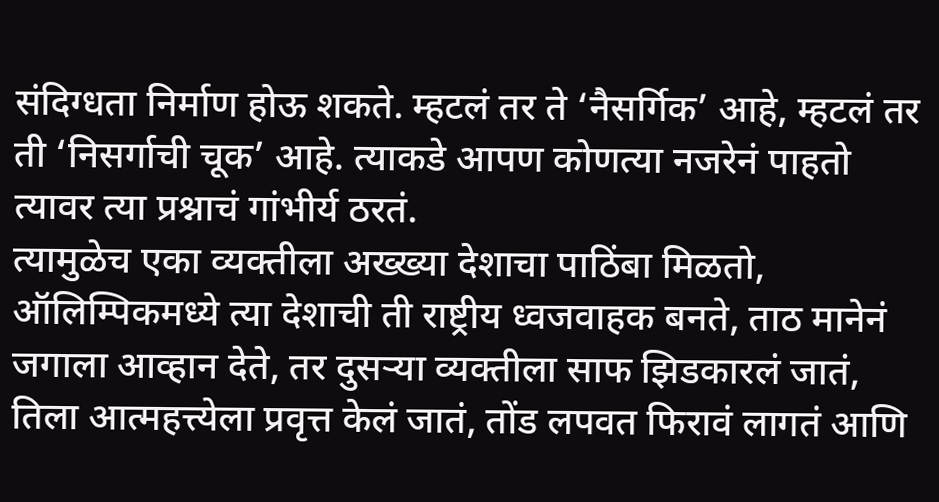संदिग्धता निर्माण होऊ शकते. म्हटलं तर ते ‘नैसर्गिक’ आहे, म्हटलं तर ती ‘निसर्गाची चूक’ आहे. त्याकडे आपण कोणत्या नजरेनं पाहतो त्यावर त्या प्रश्नाचं गांभीर्य ठरतं.
त्यामुळेच एका व्यक्तीला अख्ख्या देशाचा पाठिंबा मिळतो, ऑलिम्पिकमध्ये त्या देशाची ती राष्ट्रीय ध्वजवाहक बनते, ताठ मानेनं जगाला आव्हान देते, तर दुसर्‍या व्यक्तीला साफ झिडकारलं जातं, तिला आत्महत्त्येला प्रवृत्त केलं जातं, तोंड लपवत फिरावं लागतं आणि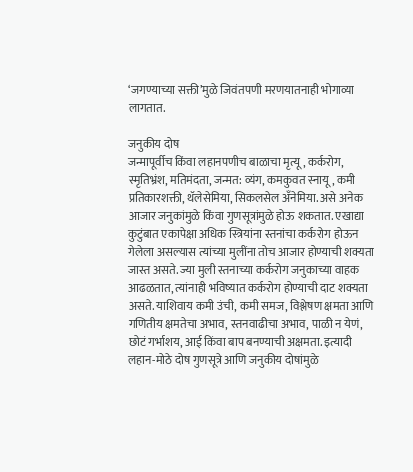‘जगण्याच्या सक्ती’मुळे जिवंतपणी मरणयातनाही भोगाव्या लागतात.

जनुकीय दोष
जन्मापूर्वीच किंवा लहानपणीच बाळाचा मृत्यू, कर्करोग, स्मृतिभ्रंश, मतिमंदता, जन्मत: व्यंग, कमकुवत स्नायू, कमी प्रतिकारशक्ती, थॅलेसेमिया, सिकलसेल अँनेमिया. असे अनेक आजार जनुकांमुळे किंवा गुणसूत्रांमुळे होऊ शकतात. एखाद्या कुटुंबात एकापेक्षा अधिक स्त्रियांना स्तनांचा कर्करोग होऊन गेलेला असल्यास त्यांच्या मुलींना तोच आजार होण्याची शक्यता जास्त असते. ज्या मुली स्तनाच्या कर्करोग जनुकाच्या वाहक आढळतात, त्यांनाही भविष्यात कर्करोग होण्याची दाट शक्यता असते. याशिवाय कमी उंची, कमी समज, विश्लेषण क्षमता आणि गणितीय क्षमतेचा अभाव, स्तनवाढीचा अभाव, पाळी न येणं, छोटं गर्भाशय, आई किंवा बाप बनण्याची अक्षमता. इत्यादी लहान-मोठे दोष गुणसूत्रे आणि जनुकीय दोषांमुळे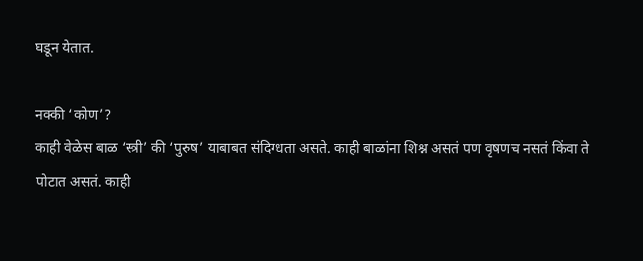घडून येतात.

नक्की ‘कोण’?
काही वेळेस बाळ ‘स्त्री’ की ‘पुरुष’ याबाबत संदिग्धता असते. काही बाळांना शिश्न असतं पण वृषणच नसतं किंवा ते पोटात असतं. काही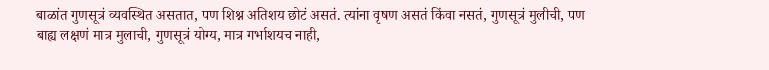बाळांत गुणसूत्रं व्यवस्थित असतात, पण शिश्न अतिशय छोटं असतं. त्यांना वृषण असतं किंवा नसतं, गुणसूत्रं मुलीची, पण बाह्य लक्षणं मात्र मुलाची, गुणसूत्रं योग्य, मात्र गर्भाशयच नाही,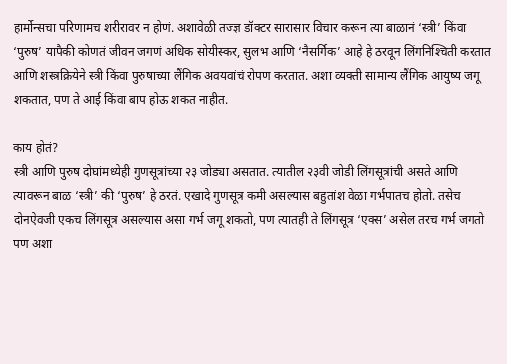हार्मोन्सचा परिणामच शरीरावर न होणं. अशावेळी तज्ज्ञ डॉक्टर सारासार विचार करून त्या बाळानं ‘स्त्री’ किंवा ‘पुरुष’ यापैकी कोणतं जीवन जगणं अधिक सोयीस्कर, सुलभ आणि ‘नैसर्गिक’ आहे हे ठरवून लिंगनिश्‍चिती करतात आणि शस्त्रक्रियेने स्त्री किंवा पुरुषाच्या लैंगिक अवयवांचं रोपण करतात. अशा व्यक्ती सामान्य लैंगिक आयुष्य जगू शकतात, पण ते आई किंवा बाप होऊ शकत नाहीत.

काय होतं?
स्त्री आणि पुरुष दोघांमध्येही गुणसूत्रांच्या २३ जोड्या असतात. त्यातील २३वी जोडी लिंगसूत्रांची असते आणि त्यावरून बाळ ‘स्त्री’ की ‘पुरुष’ हे ठरतं. एखादे गुणसूत्र कमी असल्यास बहुतांश वेळा गर्भपातच होतो. तसेच दोनऐवजी एकच लिंगसूत्र असल्यास असा गर्भ जगू शकतो, पण त्यातही ते लिंगसूत्र ‘एक्स’ असेल तरच गर्भ जगतो पण अशा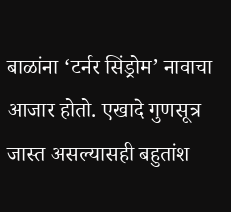बाळांना ‘टर्नर सिंड्रोम’ नावाचा आजार होतो. एखादे गुणसूत्र जास्त असल्यासही बहुतांश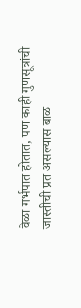वेळा गर्भपात होतात, पण काही गुणसूत्रांची जास्तीची प्रत असल्यास बाळ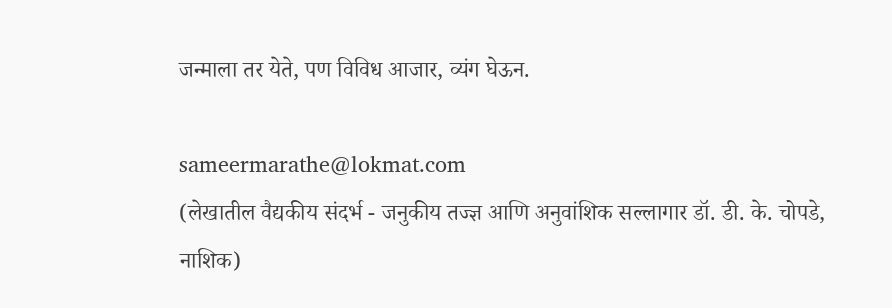जन्माला तर येते, पण विविध आजार, व्यंग घेऊन.

sameermarathe@lokmat.com
(लेखातील वैद्यकीय संदर्भ - जनुकीय तज्ज्ञ आणि अनुवांशिक सल्लागार डॉ. डी. के. चोपडे, नाशिक)